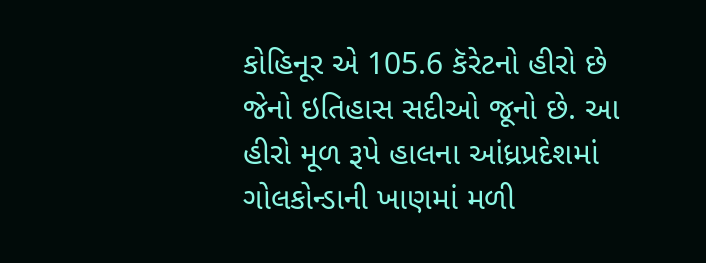કોહિનૂર એ 105.6 કૅરેટનો હીરો છે જેનો ઇતિહાસ સદીઓ જૂનો છે. આ હીરો મૂળ રૂપે હાલના આંધ્રપ્રદેશમાં ગોલકોન્ડાની ખાણમાં મળી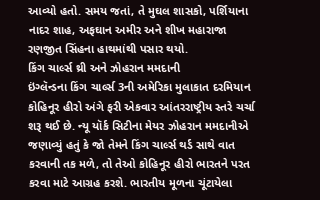આવ્યો હતો. સમય જતાં, તે મુઘલ શાસકો, પર્શિયાના નાદર શાહ, અફઘાન અમીર અને શીખ મહારાજા રણજીત સિંહના હાથમાંથી પસાર થયો.
કિંગ ચાર્લ્સ થ્રી અને ઝોહરાન મમદાની
ઇંગ્લૅન્ડના કિંગ ચાર્લ્સ 3ની અમેરિકા મુલાકાત દરમિયાન કોહિનૂર હીરો અંગે ફરી એકવાર આંતરરાષ્ટ્રીય સ્તરે ચર્ચા શરૂ થઈ છે. ન્યૂ યૉર્ક સિટીના મેયર ઝોહરાન મમદાનીએ જણાવ્યું હતું કે જો તેમને કિંગ ચાર્લ્સ થર્ડ સાથે વાત કરવાની તક મળે, તો તેઓ કોહિનૂર હીરો ભારતને પરત કરવા માટે આગ્રહ કરશે. ભારતીય મૂળના ચૂંટાયેલા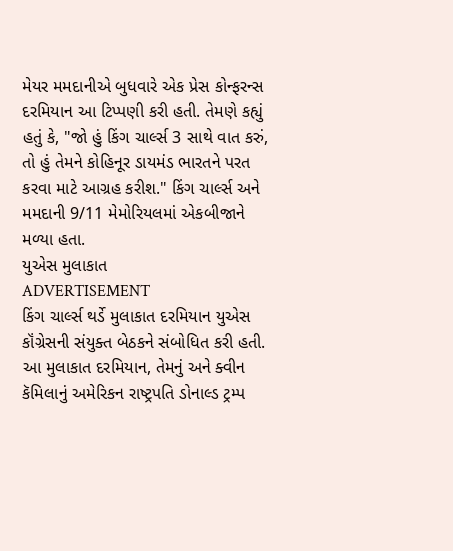મેયર મમદાનીએ બુધવારે એક પ્રેસ કોન્ફરન્સ દરમિયાન આ ટિપ્પણી કરી હતી. તેમણે કહ્યું હતું કે, "જો હું કિંગ ચાર્લ્સ 3 સાથે વાત કરું, તો હું તેમને કોહિનૂર ડાયમંડ ભારતને પરત કરવા માટે આગ્રહ કરીશ." કિંગ ચાર્લ્સ અને મમદાની 9/11 મેમોરિયલમાં એકબીજાને મળ્યા હતા.
યુએસ મુલાકાત
ADVERTISEMENT
કિંગ ચાર્લ્સ થર્ડે મુલાકાત દરમિયાન યુએસ કૉંગ્રેસની સંયુક્ત બેઠકને સંબોધિત કરી હતી. આ મુલાકાત દરમિયાન, તેમનું અને ક્વીન કૅમિલાનું અમેરિકન રાષ્ટ્રપતિ ડોનાલ્ડ ટ્રમ્પ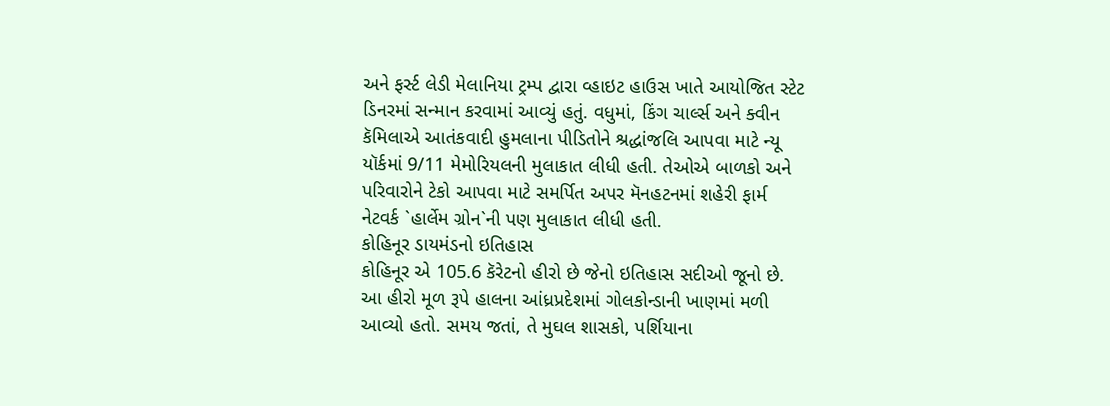અને ફર્સ્ટ લેડી મેલાનિયા ટ્રમ્પ દ્વારા વ્હાઇટ હાઉસ ખાતે આયોજિત સ્ટેટ ડિનરમાં સન્માન કરવામાં આવ્યું હતું. વધુમાં, કિંગ ચાર્લ્સ અને ક્વીન કૅમિલાએ આતંકવાદી હુમલાના પીડિતોને શ્રદ્ધાંજલિ આપવા માટે ન્યૂ યૉર્કમાં 9/11 મેમોરિયલની મુલાકાત લીધી હતી. તેઓએ બાળકો અને પરિવારોને ટેકો આપવા માટે સમર્પિત અપર મૅનહટનમાં શહેરી ફાર્મ નેટવર્ક `હાર્લેમ ગ્રોન`ની પણ મુલાકાત લીધી હતી.
કોહિનૂર ડાયમંડનો ઇતિહાસ
કોહિનૂર એ 105.6 કૅરેટનો હીરો છે જેનો ઇતિહાસ સદીઓ જૂનો છે. આ હીરો મૂળ રૂપે હાલના આંધ્રપ્રદેશમાં ગોલકોન્ડાની ખાણમાં મળી આવ્યો હતો. સમય જતાં, તે મુઘલ શાસકો, પર્શિયાના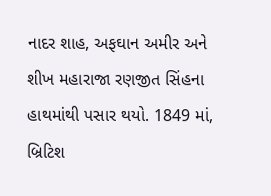નાદર શાહ, અફઘાન અમીર અને શીખ મહારાજા રણજીત સિંહના હાથમાંથી પસાર થયો. 1849 માં, બ્રિટિશ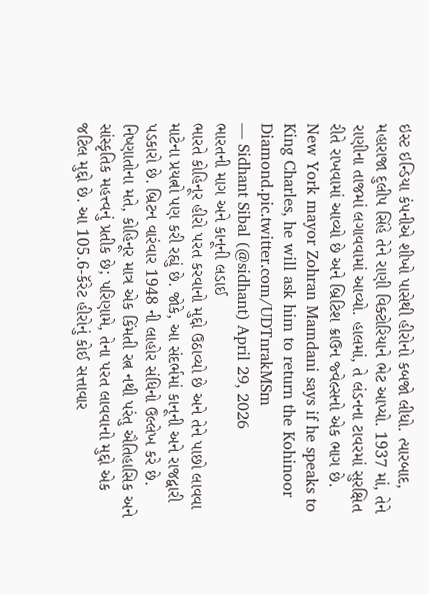ઇસ્ટ ઇન્ડિયા કંપનીએ શીખો પાસેથી હીરોનો કબજો લીધો. ત્યારબાદ, મહારાજા દુલીપ સિંહે તેને રાણી વિક્ટોરિયાને ભેટ આપ્યો. 1937 માં, તેને રાણીના તાજમાં લગાવવામાં આવ્યો. હાલમાં, તે લંડનના ટાવરમાં સુરક્ષિત રીતે રાખવામાં આવ્યો છે અને બ્રિટિશ ક્રાઉન જ્વેલ્સનો એક ભાગ છે.
New York mayor Zohran Mamdani says if he speaks to King Charles, he will ask him to return the Kohinoor Diamond.pic.twitter.com/UDTnrakMSm
— Sidhant Sibal (@sidhant) April 29, 2026
ભારતની માગ અને કાનૂની લડાઈ
ભારતે કોહિનૂર હીરો પરત કરવાનો મુદ્દો ઉઠાવ્યો છે અને તેને પાછો લાવવા માટેના પ્રયત્નો પણ કરી રહ્યું છે. જોકે, આ સંદર્ભમાં કાનૂની અને રાજદ્વારી પડકારો છે. બ્રિટન વારંવાર 1948 ની લાહોર સંધિનો ઉલ્લેખ કરે છે. નિષ્ણાતોના મતે, કોહિનૂર માત્ર એક કિંમતી રત્ન નથી પરંતુ ઐતિહાસિક અને સાંસ્કૃતિક મહત્ત્વનું પ્રતીક છે; પરિણામે, તેના પરત લાવવાનો મુદ્દો એક જટિલ મુદ્દો છે. આ 105.6-કૅરેટ હીરોનું કોઈ સત્તાવાર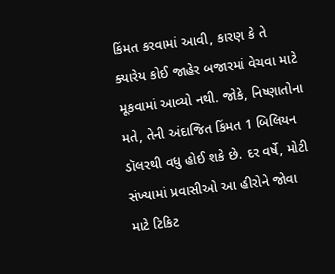કિંમત કરવામાં આવી, કારણ કે તે ક્યારેય કોઈ જાહેર બજારમાં વેચવા માટે મૂકવામાં આવ્યો નથી. જોકે, નિષ્ણાતોના મતે, તેની અંદાજિત કિંમત 1 બિલિયન ડૉલરથી વધુ હોઈ શકે છે. દર વર્ષે, મોટી સંખ્યામાં પ્રવાસીઓ આ હીરોને જોવા માટે ટિકિટ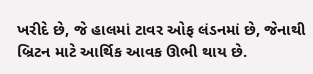ખરીદે છે, જે હાલમાં ટાવર ઓફ લંડનમાં છે, જેનાથી બ્રિટન માટે આર્થિક આવક ઊભી થાય છે.